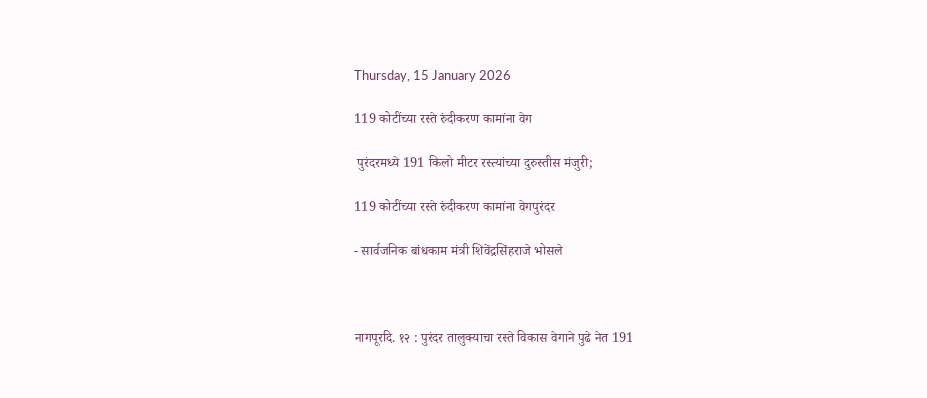Thursday, 15 January 2026

119 कोटींच्या रस्ते रुंदीकरण कामांना वेग

 पुरंदरमध्ये 191 किलो मीटर रस्त्यांच्या दुरुस्तीस मंजुरी;

119 कोटींच्या रस्ते रुंदीकरण कामांना वेगपुरंदर

- सार्वजनिक बांधकाम मंत्री शिवेंद्रसिंहराजे भोसले



नागपूरदि. १२ : पुरंदर तालुक्याचा रस्ते विकास वेगाने पुढे नेत 191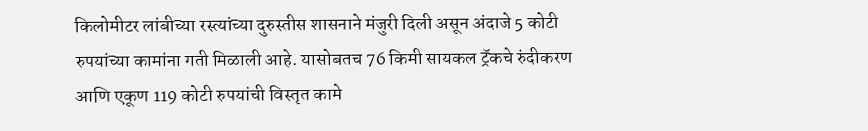किलोमीटर लांबीच्या रस्त्यांच्या दुरुस्तीस शासनाने मंजुरी दिली असून अंदाजे 5 कोटी रुपयांच्या कामांना गती मिळाली आहे. यासोबतच 76 किमी सायकल ट्रॅकचे रुंदीकरण आणि एकूण 119 कोटी रुपयांची विस्तृत कामे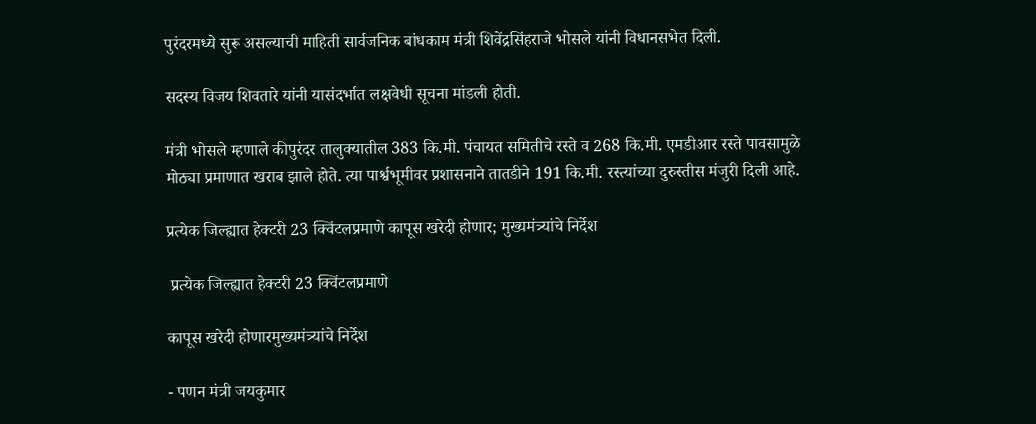पुरंदरमध्ये सुरू असल्याची माहिती सार्वजनिक बांधकाम मंत्री शिवेंद्रसिंहराजे भोसले यांनी विधानसभेत दिली.

सदस्य विजय शिवतारे यांनी यासंदर्भात लक्षवेधी सूचना मांडली होती.

मंत्री भोसले म्हणाले कीपुरंदर तालुक्यातील 383 कि.मी. पंचायत समितीचे रस्ते व 268 कि.मी. एमडीआर रस्ते पावसामुळे मोठ्या प्रमाणात खराब झाले होते. त्या पार्श्वभूमीवर प्रशासनाने तातडीने 191 कि.मी. रस्त्यांच्या दुरुस्तीस मंजुरी दिली आहे.

प्रत्येक जिल्ह्यात हेक्टरी 23 क्विंटलप्रमाणे कापूस खरेदी होणार; मुख्यमंत्र्यांचे निर्देश

 प्रत्येक जिल्ह्यात हेक्टरी 23 क्विंटलप्रमाणे

कापूस खरेदी होणारमुख्यमंत्र्यांचे निर्देश

- पणन मंत्री जयकुमार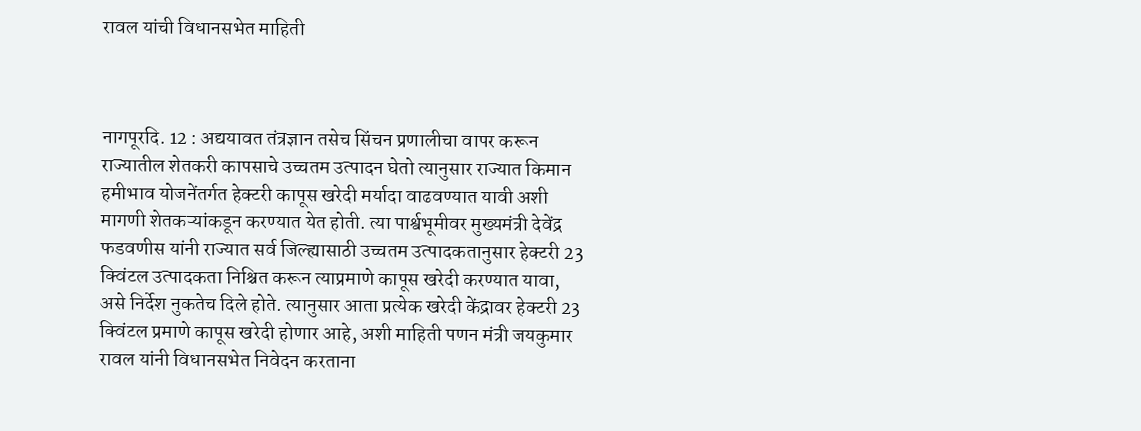रावल यांची विधानसभेत माहिती



नागपूरदि. 12 : अद्ययावत तंत्रज्ञान तसेच सिंचन प्रणालीचा वापर करून राज्यातील शेतकरी कापसाचे उच्चतम उत्पादन घेतो त्यानुसार राज्यात किमान हमीभाव योजनेंतर्गत हेक्टरी कापूस खरेदी मर्यादा वाढवण्यात यावी अशी मागणी शेतकऱ्यांकडून करण्यात येत होती. त्या पार्श्वभूमीवर मुख्यमंत्री देवेंद्र फडवणीस यांनी राज्यात सर्व जिल्ह्यासाठी उच्चतम उत्पादकतानुसार हेक्टरी 23 क्विंटल उत्पादकता निश्चित करून त्याप्रमाणे कापूस खरेदी करण्यात यावा, असे निर्देश नुकतेच दिले होते. त्यानुसार आता प्रत्येक खरेदी केंद्रावर हेक्टरी 23 क्विंटल प्रमाणे कापूस खरेदी होणार आहे, अशी माहिती पणन मंत्री जयकुमार रावल यांनी विधानसभेत निवेदन करताना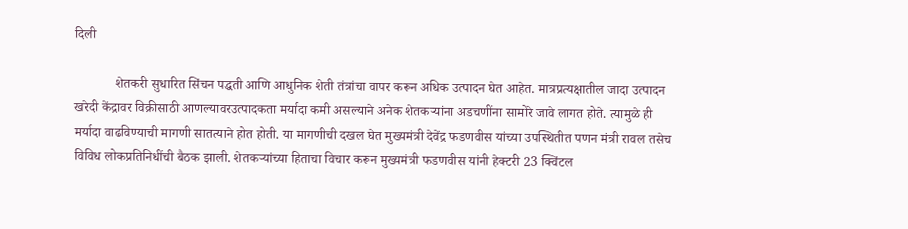दिली

            शेतकरी सुधारित सिंचन पद्धती आणि आधुनिक शेती तंत्रांचा वापर करून अधिक उत्पादन घेत आहेत. मात्रप्रत्यक्षातील जादा उत्पादन खरेदी केंद्रावर विक्रीसाठी आणल्यावरउत्पादकता मर्यादा कमी असल्याने अनेक शेतकऱ्यांना अडचणींना सामोरे जावे लागत होते. त्यामुळे ही मर्यादा वाढविण्याची मागणी सातत्याने होत होती. या मागणीची दखल घेत मुख्यमंत्री देवेंद्र फडणवीस यांच्या उपस्थितीत पणन मंत्री रावल तसेच विविध लोकप्रतिनिधींची बैठक झाली. शेतकऱ्यांच्या हिताचा विचार करून मुख्यमंत्री फडणवीस यांनी हेक्टरी 23 क्विंटल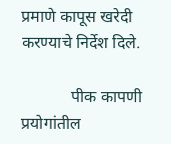प्रमाणे कापूस खरेदी करण्याचे निर्देश दिले.

            पीक कापणी प्रयोगांतील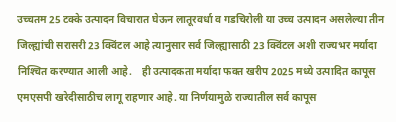उच्चतम 25 टक्के उत्पादन विचारात घेऊन लातूरवर्धा व गडचिरोली या उच्च उत्पादन असलेल्या तीन जिल्ह्यांची सरासरी 23 क्विंटल आहे त्यानुसार सर्व जिल्ह्यासाठी 23 क्विंटल अशी राज्यभर मर्यादा निश्‍चित करण्यात आली आहे.    ही उत्पादकता मर्यादा फक्त खरीप 2025 मध्ये उत्पादित कापूस एमएसपी खरेदीसाठीच लागू राहणार आहे. या निर्णयामुळे राज्यातील सर्व कापूस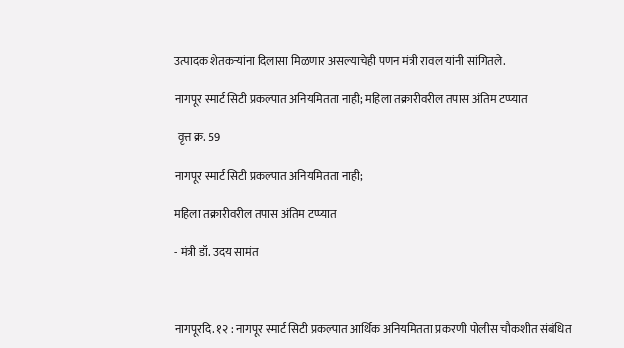उत्पादक शेतकऱ्यांना दिलासा मिळणार असल्याचेही पणन मंत्री रावल यांनी सांगितले.

नागपूर स्मार्ट सिटी प्रकल्पात अनियमितता नाही; महिला तक्रारीवरील तपास अंतिम टप्प्यात

 वृत्त क्र. 59

नागपूर स्मार्ट सिटी प्रकल्पात अनियमितता नाही;

महिला तक्रारीवरील तपास अंतिम टप्प्यात

- मंत्री डॉ. उदय सामंत



नागपूरदि. १२ : नागपूर स्मार्ट सिटी प्रकल्पात आर्थिक अनियमितता प्रकरणी पोलीस चौकशीत संबंधित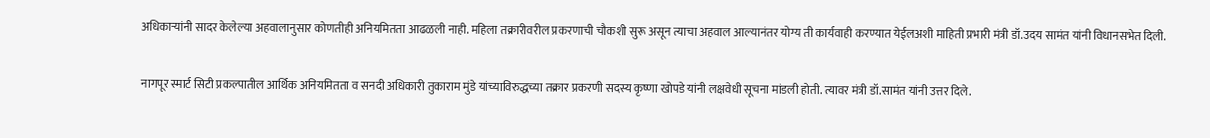अधिकाऱ्यांनी सादर केलेल्या अहवालानुसार कोणतीही अनियमितता आढळली नाही. महिला तक्रारीवरील प्रकरणाची चौकशी सुरू असून त्याचा अहवाल आल्यानंतर योग्य ती कार्यवाही करण्यात येईलअशी माहिती प्रभारी मंत्री डॉ.उदय सामंत यांनी विधानसभेत दिली.

नागपूर स्मार्ट सिटी प्रकल्पातील आर्थिक अनियमितता व सनदी अधिकारी तुकाराम मुंडे यांच्याविरुद्धच्या तक्रार प्रकरणी सदस्य कृष्णा खोपडे यांनी लक्षवेधी सूचना मांडली होती. त्यावर मंत्री डॉ.सामंत यांनी उत्तर दिले.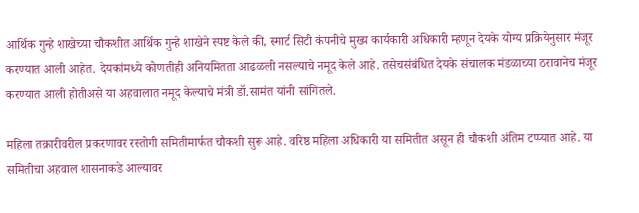आर्थिक गुन्हे शाखेच्या चौकशीत आर्थिक गुन्हे शाखेने स्पष्ट केले की, स्मार्ट सिटी कंपनीचे मुख्य कार्यकारी अधिकारी म्हणून देयके योग्य प्रक्रियेनुसार मंजूर करण्यात आली आहेत. देयकांमध्ये कोणतीही अनियमितता आढळली नसल्याचे नमूद केले आहे. तसेचसंबंधित देयके संचालक मंडळाच्या ठरावानेच मंजूर करण्यात आली होतीअसे या अहवालात नमूद केल्याचे मंत्री डॉ.सामंत यांनी सांगितले.

महिला तक्रारीवरील प्रकरणावर रस्तोगी समितीमार्फत चौकशी सुरू आहे. वरिष्ठ महिला अधिकारी या समितीत असून ही चौकशी अंतिम टप्प्यात आहे. या समितीचा अहवाल शासनाकडे आल्यावर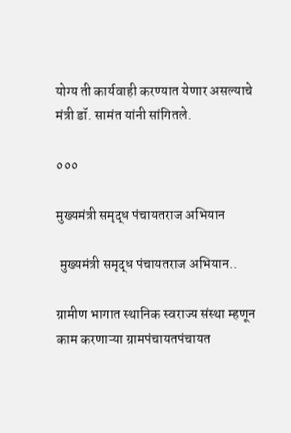योग्य ती कार्यवाही करण्यात येणार असल्याचे मंत्री डॉ. सामंत यांनी सांगितले.

०००

मुख्यमंत्री समृद्ध पंचायतराज अभियान

 मुख्यमंत्री समृद्ध पंचायतराज अभियान..

ग्रामीण भागात स्थानिक स्वराज्य संस्था म्हणून काम करणाऱ्या ग्रामपंचायतपंचायत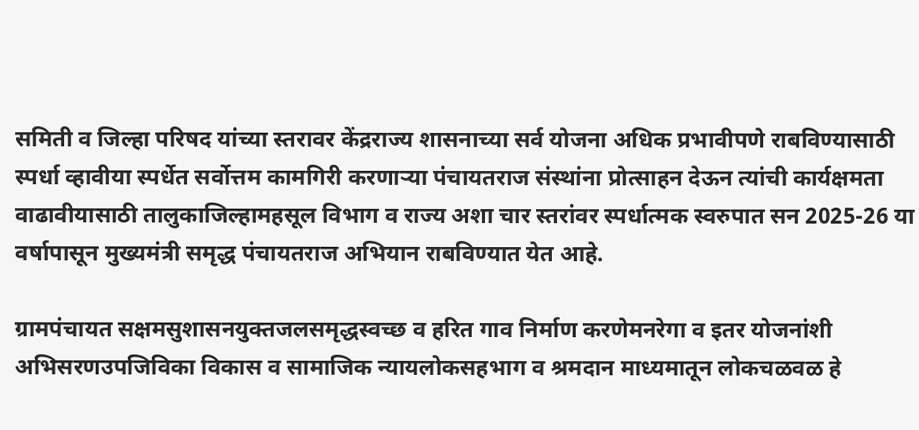समिती व जिल्हा परिषद यांच्या स्तरावर केंद्रराज्य शासनाच्या सर्व योजना अधिक प्रभावीपणे राबविण्यासाठी स्पर्धा व्हावीया स्पर्धेत सर्वोत्तम कामगिरी करणाऱ्या पंचायतराज संस्थांना प्रोत्साहन देऊन त्यांची कार्यक्षमता वाढावीयासाठी तालुकाजिल्हामहसूल विभाग व राज्य अशा चार स्तरांवर स्पर्धात्मक स्वरुपात सन 2025-26 या वर्षापासून मुख्यमंत्री समृद्ध पंचायतराज अभियान राबविण्‍यात येत आहे.

ग्रामपंचायत सक्षमसुशासनयुक्तजलसमृद्धस्वच्छ व हरित गाव निर्माण करणेमनरेगा व इतर योजनांशी अभिसरणउपजिविका विकास व सामाजिक न्यायलोकसहभाग व श्रमदान माध्यमातून लोकचळवळ हे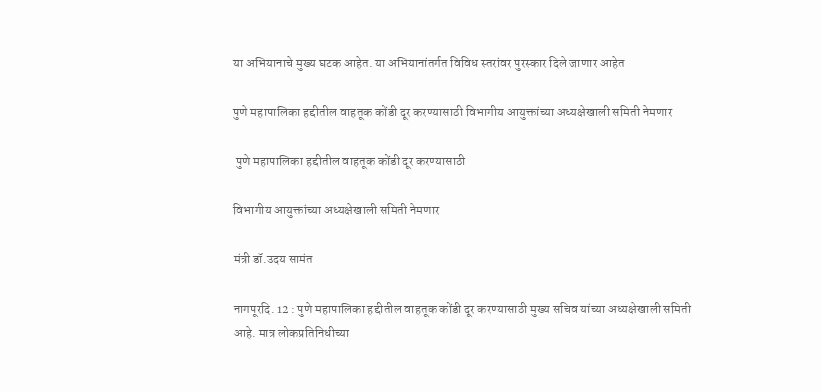या अभियानाचे मुख्य घटक आहेत. या अभियानांतर्गत विविध स्तरांवर पुरस्कार दिले जाणार आहेत

पुणे महापालिका हद्दीतील वाहतूक कोंडी दूर करण्यासाठी विभागीय आयुक्तांच्या अध्यक्षेखाली समिती नेमणार

 पुणे महापालिका हद्दीतील वाहतूक कोंडी दूर करण्यासाठी

विभागीय आयुक्तांच्या अध्यक्षेखाली समिती नेमणार

मंत्री डॉ.उदय सामंत

नागपूरदि. 12 : पुणे महापालिका हद्दीतील वाहतूक कोंडी दूर करण्यासाठी मुख्य सचिव यांच्या अध्यक्षेखाली समिती आहे. मात्र लोकप्रतिनिधीच्या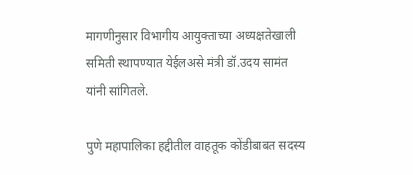मागणीनुसार विभागीय आयुक्ताच्या अध्यक्षतेखाली समिती स्थापण्यात येईलअसे मंत्री डॉ.उदय सामंत यांनी सांगितले.

पुणे महापालिका हद्दीतील वाहतूक कोंडीबाबत सदस्य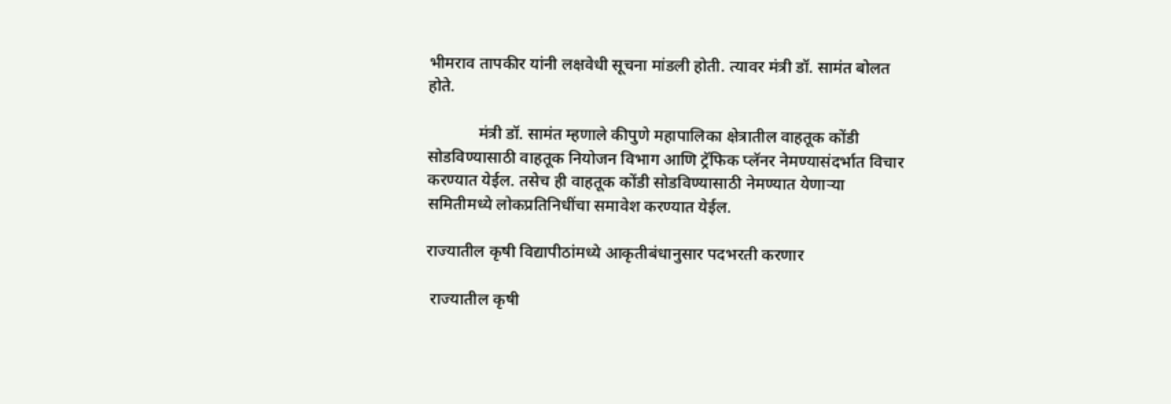भीमराव तापकीर यांनी लक्षवेधी सूचना मांडली होती. त्यावर मंत्री डॉ. सामंत बोलत होते.

            मंत्री डॉ. सामंत म्हणाले कीपुणे महापालिका क्षेत्रातील वाहतूक कोंडी सोडविण्यासाठी वाहतूक नियोजन विभाग आणि ट्रॅफिक प्लॅनर नेमण्यासंदर्भात विचार करण्यात येईल. तसेच ही वाहतूक कोंडी सोडविण्यासाठी नेमण्यात येणाऱ्या समितीमध्ये लोकप्रतिनिधींचा समावेश करण्यात येईल.

राज्यातील कृषी विद्यापीठांमध्ये आकृतीबंधानुसार पदभरती करणार

 राज्यातील कृषी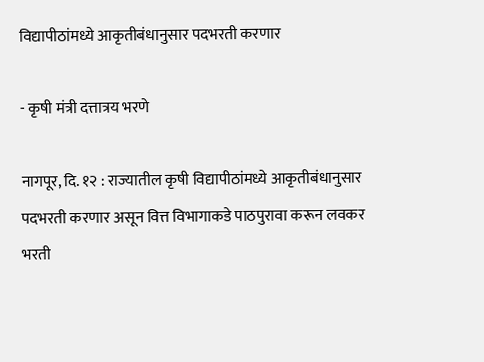विद्यापीठांमध्ये आकृतीबंधानुसार पदभरती करणार

- कृषी मंत्री दत्तात्रय भरणे

नागपूर, दि. १२ : राज्यातील कृषी विद्यापीठांमध्ये आकृतीबंधानुसार पदभरती करणार असून वित्त विभागाकडे पाठपुरावा करून लवकर भरती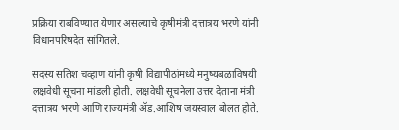प्रक्रिया राबविण्यात येणार असल्याचे कृषीमंत्री दत्तात्रय भरणे यांनी विधानपरिषदेत सांगितले.

सदस्य सतिश चव्हाण यांनी कृषी विद्यापीठांमध्ये मनुष्यबळाविषयी लक्षवेधी सूचना मांडली होती. लक्षवेधी सूचनेला उत्तर देताना मंत्री दत्तात्रय भरणे आणि राज्यमंत्री ॲड.आशिष जयस्वाल बोलत होते.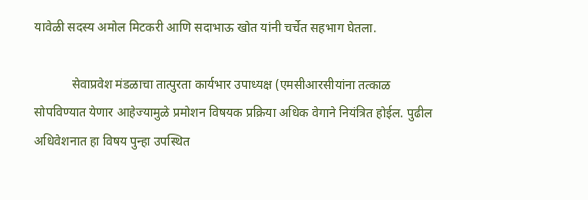यावेळी सदस्य अमोल मिटकरी आणि सदाभाऊ खोत यांनी चर्चेत सहभाग घेतला.

            सेवाप्रवेश मंडळाचा तात्पुरता कार्यभार उपाध्यक्ष (एमसीआरसीयांना तत्काळ सोपविण्यात येणार आहेज्यामुळे प्रमोशन विषयक प्रक्रिया अधिक वेगाने नियंत्रित होईल. पुढील अधिवेशनात हा विषय पुन्हा उपस्थित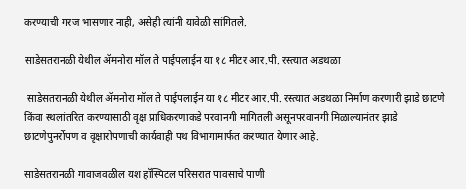करण्याची गरज भासणार नाही, असेही त्यांनी यावेळी सांगितले.

साडेसतरानळी येथील ॲमनोरा मॉल ते पाईपलाईन या १८ मीटर आर.पी. रस्त्यात अडथळा

 साडेसतरानळी येथील ॲमनोरा मॉल ते पाईपलाईन या १८ मीटर आर.पी. रस्त्यात अडथळा निर्माण करणारी झाडे छाटणे किंवा स्थलांतरित करण्यासाठी वृक्ष प्राधिकरणाकडे परवानगी मागितली असूनपरवानगी मिळाल्यानंतर झाडे छाटणेपुनर्रोपण व वृक्षारोपणाची कार्यवाही पथ विभागामार्फत करण्यात येणार आहे.

साडेसतरानळी गावाजवळील यश हॉस्पिटल परिसरात पावसाचे पाणी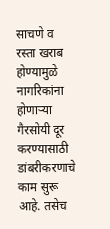साचणे व रस्ता खराब होण्यामुळे नागरिकांना होणाऱ्या गैरसोयी दूर करण्यासाठी डांबरीकरणाचे काम सुरू आहे. तसेच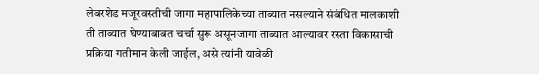लेबरशेड मजूरवस्तीची जागा महापालिकेच्या ताब्यात नसल्याने संबंधित मालकाशी ती ताब्यात घेण्याबाबत चर्चा सुरू असूनजागा ताब्यात आल्यावर रस्ता विकासाची प्रक्रिया गतीमान केली जाईल, असे त्यांनी यावेळी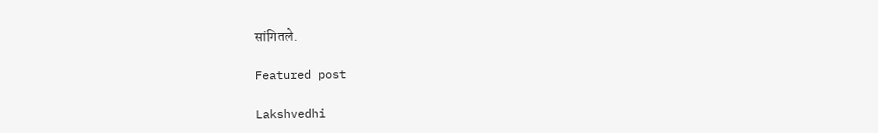सांगितले.

Featured post

Lakshvedhi